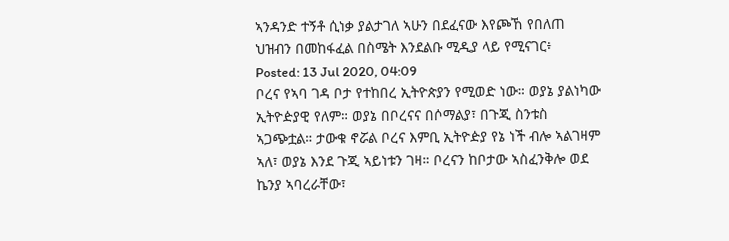ኣንዳንድ ተኝቶ ሲነቃ ያልታገለ ኣሁን በደፈናው እየጮኸ የበለጠ ህዝብን በመከፋፈል በስሜት እንደልቡ ሚዲያ ላይ የሚናገር፥
Posted: 13 Jul 2020, 04:09
ቦረና የኣባ ገዳ ቦታ የተከበረ ኢትዮጵያን የሚወድ ነው። ወያኔ ያልነካው ኢትዮዽያዊ የለም። ወያኔ በቦረናና በሶማልያ፣ በጉጂ ስንቱስ ኣጋጭቷል። ታውቁ ኖሯል ቦረና እምቢ ኢትዮዽያ የኔ ነች ብሎ ኣልገዛም ኣለ፣ ወያኔ እንደ ጉጂ ኣይነቱን ገዛ። ቦረናን ከቦታው ኣስፈንቅሎ ወደ ኬንያ ኣባረራቸው፣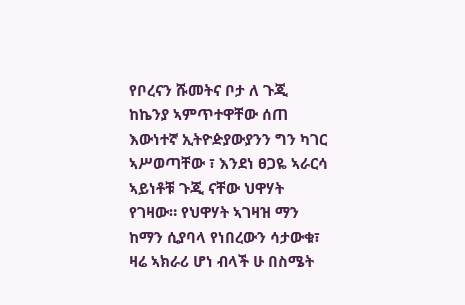የቦረናን ሹመትና ቦታ ለ ጉጂ ከኬንያ ኣምጥተዋቸው ሰጠ እውነተኛ ኢትዮዽያውያንን ግን ካገር ኣሥወጣቸው ፣ እንደነ ፀጋዬ ኣራርሳ ኣይነቶቹ ጉጂ ናቸው ህዋሃት የገዛው። የህዋሃት ኣገዛዝ ማን ከማን ሲያባላ የነበረውን ሳታውቁ፣ ዛሬ ኣክራሪ ሆነ ብላች ሁ በስሜት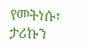የመትነሱ፣ ታሪኩን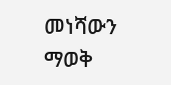መነሻውን ማወቅ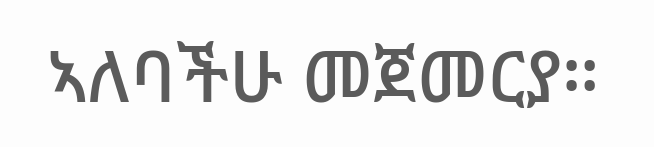ኣለባችሁ መጀመርያ።